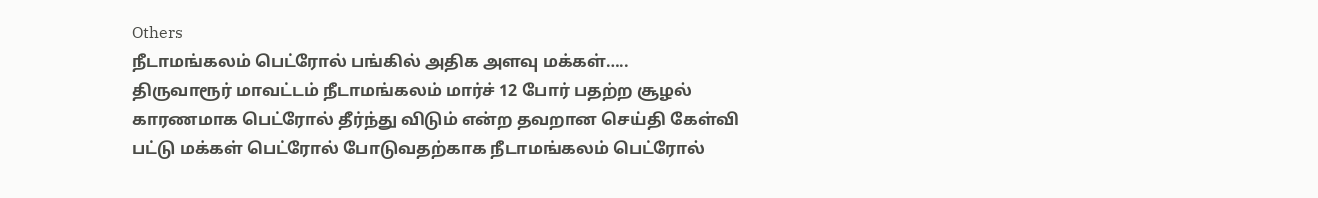Others
நீடாமங்கலம் பெட்ரோல் பங்கில் அதிக அளவு மக்கள்…..
திருவாரூர் மாவட்டம் நீடாமங்கலம் மார்ச் 12 போர் பதற்ற சூழல் காரணமாக பெட்ரோல் தீர்ந்து விடும் என்ற தவறான செய்தி கேள்வி பட்டு மக்கள் பெட்ரோல் போடுவதற்காக நீடாமங்கலம் பெட்ரோல்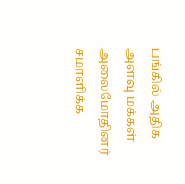பங்கில் அதிக அளவு மக்கள் அலைமோதினர் சமாளிக்க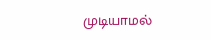முடியாமல்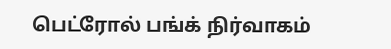பெட்ரோல் பங்க் நிர்வாகம்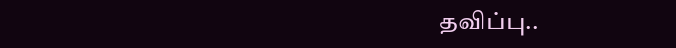தவிப்பு..